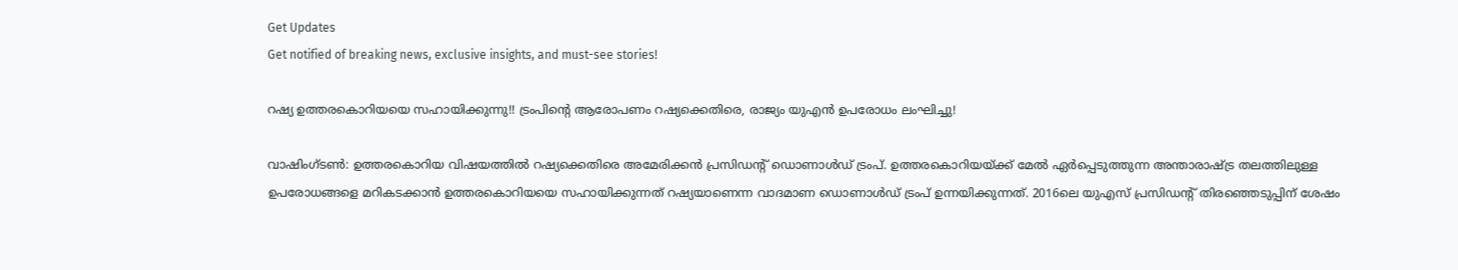Get Updates
Get notified of breaking news, exclusive insights, and must-see stories!

റഷ്യ ഉത്തരകൊറിയയെ സഹായിക്കുന്നു!! ട്രംപിന്റെ ആരോപണം റഷ്യക്കെതിരെ, രാജ്യം യുഎന്‍ ഉപരോധം ലംഘിച്ചു!

വാഷിംഗ്ടണ്‍: ഉത്തരകൊറിയ വിഷയത്തില്‍ റഷ്യക്കെതിരെ അമേരിക്കന്‍ പ്രസിഡന്റ് ഡൊണാള്‍ഡ് ട്രംപ്. ഉത്തരകൊറിയയ്ക്ക് മേല്‍ ഏര്‍പ്പെടുത്തുന്ന അന്താരാഷ്ട്ര തലത്തിലുള്ള ഉപരോധങ്ങളെ മറികടക്കാന്‍ ഉത്തരകൊറിയയെ സഹായിക്കുന്നത് റഷ്യയാണെന്ന വാദമാണ ഡൊണാള്‍ഡ് ട്രംപ് ഉന്നയിക്കുന്നത്. 2016ലെ യുഎസ് പ്രസിഡന്റ് തിരഞ്ഞെടുപ്പിന് ശേഷം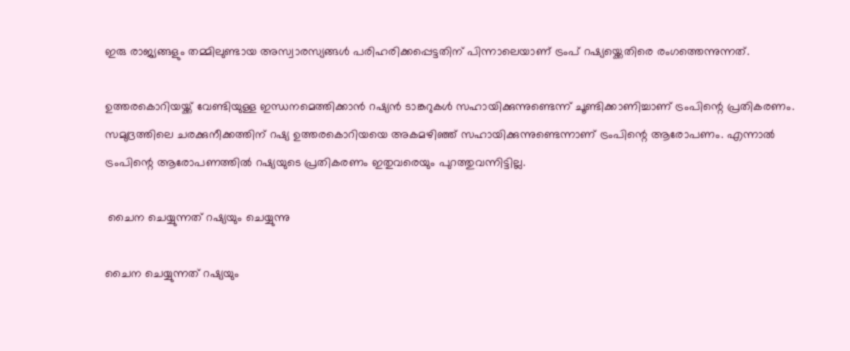ഇരു രാജ്യങ്ങളും തമ്മിലുണ്ടായ അസ്വാരസ്യങ്ങള്‍ പരിഹരിക്കപ്പെട്ടതിന് പിന്നാലെയാണ് ട്രംപ് റഷ്യയ്ക്കെതിരെ രംഗത്തെന്നുന്നത്.

ഉത്തരകൊറിയയ്ക്ക് വേണ്ടിയുള്ള ഇന്ധനമെത്തിക്കാന്‍ റഷ്യന്‍ ടാങ്കറുകള്‍ സഹായിക്കുന്നുണ്ടെന്ന് ചൂണ്ടിക്കാണിച്ചാണ് ട്രംപിന്റെ പ്രതികരണം. സമുദ്രത്തിലെ ചരക്കുനീക്കത്തിന് റഷ്യ ഉത്തരകൊറിയയെ അകമഴിഞ്ഞ് സഹായിക്കുന്നുണ്ടെന്നാണ് ട്രംപിന്റെ ആരോപണം. എന്നാല്‍ ട്രംപിന്റെ ആരോപണത്തില്‍ റഷ്യയുടെ പ്രതികരണം ഇതുവരെയും പുറത്തുവന്നിട്ടില്ല.

 ചൈന ചെയ്യുന്നത് റഷ്യയും ചെയ്യുന്നു

ചൈന ചെയ്യുന്നത് റഷ്യയും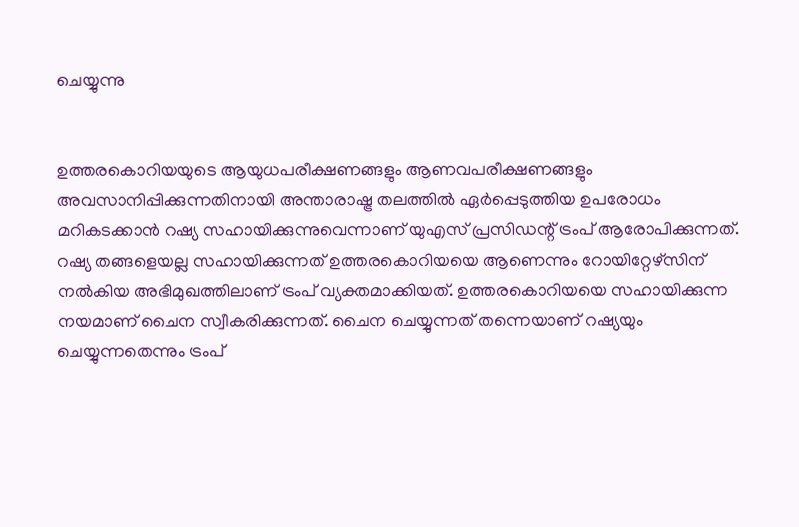ചെയ്യുന്നു


ഉത്തരകൊറിയയുടെ ആയുധപരീക്ഷണങ്ങളും ആണവപരീക്ഷണങ്ങളും അവസാനിപ്പിക്കുന്നതിനായി അന്താരാഷ്ട്ര തലത്തില്‍ ഏര്‍പ്പെടുത്തിയ ഉപരോധം മറികടക്കാന്‍ റഷ്യ സഹായിക്കുന്നുവെന്നാണ് യുഎസ് പ്രസിഡന്റ് ട്രംപ് ആരോപിക്കുന്നത്. റഷ്യ തങ്ങളെയല്ല സഹായിക്കുന്നത് ഉത്തരകൊറിയയെ ആണെന്നും റോയിറ്റേഴ്സിന് നല്‍കിയ അഭിമുഖത്തിലാണ് ട്രംപ് വ്യക്തമാക്കിയത്. ഉത്തരകൊറിയയെ സഹായിക്കുന്ന നയമാണ് ചൈന സ്വീകരിക്കുന്നത്. ചൈന ചെയ്യുന്നത് തന്നെയാണ് റഷ്യയും ചെയ്യുന്നതെന്നും ട്രംപ്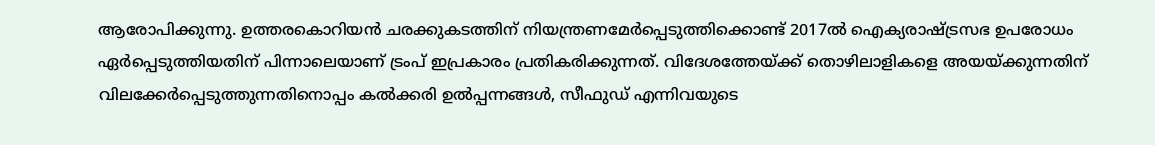ആരോപിക്കുന്നു. ഉത്തരകൊറിയന്‍ ചരക്കുകടത്തിന് നിയന്ത്രണമേര്‍പ്പെടുത്തിക്കൊണ്ട് 2017ല്‍ ഐക്യരാഷ്ട്രസഭ ഉപരോധം ഏര്‍പ്പെടുത്തിയതിന് പിന്നാലെയാണ് ട്രംപ് ഇപ്രകാരം പ്രതികരിക്കുന്നത്. വിദേശത്തേയ്ക്ക് തൊഴിലാളികളെ അയയ്ക്കുന്നതിന് വിലക്കേര്‍പ്പെടുത്തുന്നതിനൊപ്പം കല്‍ക്കരി ഉല്‍പ്പന്നങ്ങള്‍, സീഫുഡ് എന്നിവയുടെ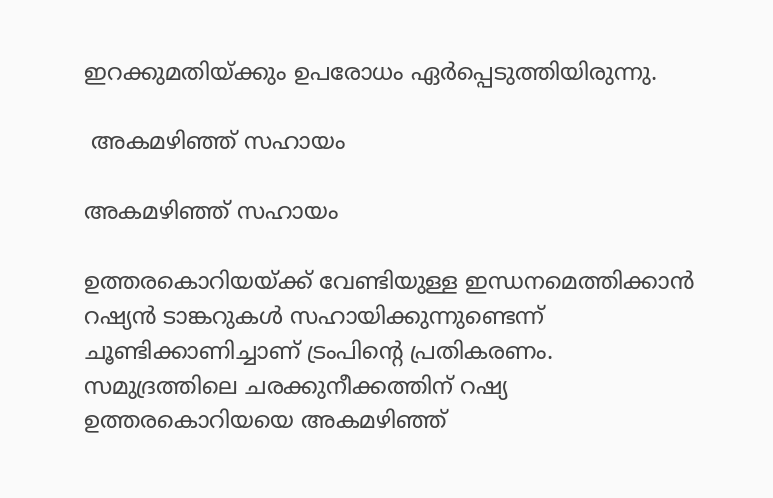ഇറക്കുമതിയ്ക്കും ഉപരോധം ഏര്‍പ്പെടുത്തിയിരുന്നു.

 അകമഴിഞ്ഞ് സഹായം

അകമഴിഞ്ഞ് സഹായം

ഉത്തരകൊറിയയ്ക്ക് വേണ്ടിയുള്ള ഇന്ധനമെത്തിക്കാന്‍ റഷ്യന്‍ ടാങ്കറുകള്‍ സഹായിക്കുന്നുണ്ടെന്ന് ചൂണ്ടിക്കാണിച്ചാണ് ട്രംപിന്റെ പ്രതികരണം. സമുദ്രത്തിലെ ചരക്കുനീക്കത്തിന് റഷ്യ ഉത്തരകൊറിയയെ അകമഴിഞ്ഞ്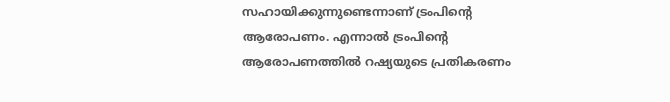സഹായിക്കുന്നുണ്ടെന്നാണ് ട്രംപിന്റെ ആരോപണം. എന്നാല്‍ ട്രംപിന്റെ ആരോപണത്തില്‍ റഷ്യയുടെ പ്രതികരണം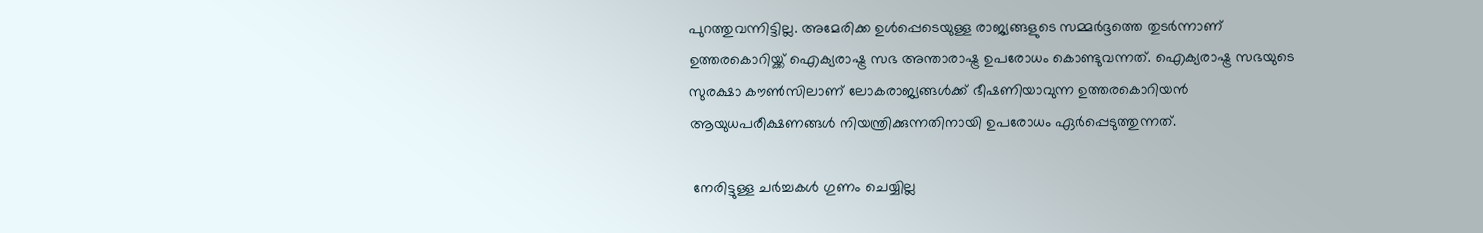പുറത്തുവന്നിട്ടില്ല. അമേരിക്ക ഉള്‍പ്പെടെയുള്ള രാജ്യങ്ങളുടെ സമ്മര്‍ദ്ദത്തെ തുടര്‍ന്നാണ് ഉത്തരകൊറിയ്ക്ക് ഐക്യരാഷ്ട്ര സഭ അന്താരാഷ്ട്ര ഉപരോധം കൊണ്ടുവന്നത്. ഐക്യരാഷ്ട്ര സഭയുടെ സുരക്ഷാ കൗണ്‍സിലാണ് ലോകരാജ്യങ്ങള്‍ക്ക് ഭീഷണിയാവുന്ന ഉത്തരകൊറിയന്‍ ആയുധപരീക്ഷണങ്ങള്‍ നിയന്ത്രിക്കുന്നതിനായി ഉപരോധം ഏര്‍പ്പെടുത്തുന്നത്.

 നേരിട്ടുള്ള ചര്‍ച്ചകള്‍ ഗുണം ചെയ്യില്ല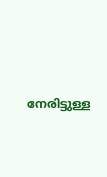നേരിട്ടുള്ള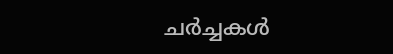ചര്‍ച്ചകള്‍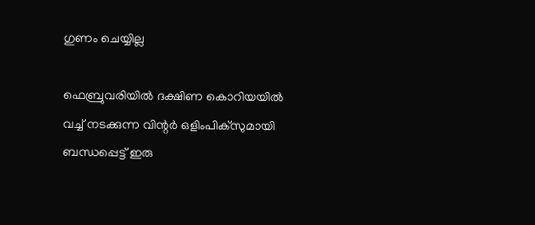ഗുണം ചെയ്യില്ല

ഫെബ്രുവരിയില്‍ ദക്ഷിണ കൊറിയയില്‍ വച്ച് നടക്കുന്ന വിന്റര്‍ ഒളിംപിക്സുമായി ബന്ധപ്പെട്ട് ഇരു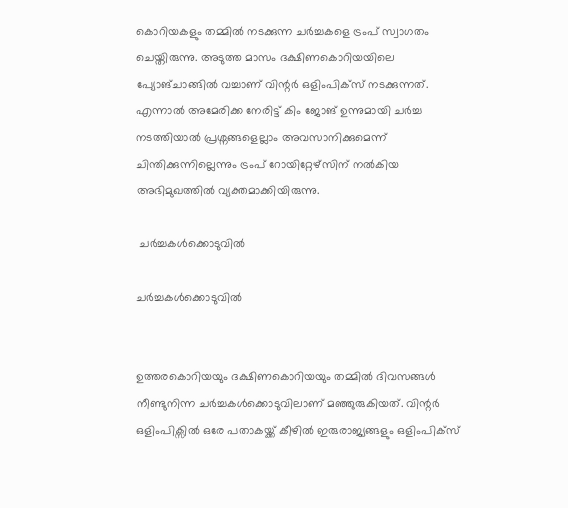കൊറിയകളും തമ്മില്‍ നടക്കുന്ന ചര്‍ച്ചകളെ ട്രംപ് സ്വാഗതം ചെയ്തിരുന്നു. അടുത്ത മാസം ദക്ഷിണകൊറിയയിലെ പ്യോങ്ചാങ്ങില്‍ വച്ചാണ് വിന്റര്‍ ഒളിംപിക്സ് നടക്കുന്നത്. എന്നാല്‍ അമേരിക്ക നേരിട്ട് കിം ജോങ് ഉന്നുമായി ചര്‍ച്ച നടത്തിയാല്‍ പ്രശ്നങ്ങളെല്ലാം അവസാനിക്കുമെന്ന് ചിന്തിക്കുന്നില്ലെന്നും ട്രംപ് റോയിറ്റേഴ്സിന് നല്‍കിയ അഭിമുഖത്തില്‍ വ്യക്തമാക്കിയിരുന്നു.

 ചര്‍ച്ചകള്‍ക്കൊടുവില്‍

ചര്‍ച്ചകള്‍ക്കൊടുവില്‍


ഉത്തരകൊറിയയും ദക്ഷിണകൊറിയയും തമ്മില്‍ ദിവസങ്ങള്‍ നീണ്ടുനിന്ന ചര്‍ച്ചകള്‍ക്കൊടുവിലാണ് മഞ്ഞുരുകിയത്. വിന്റര്‍ ഒളിംപിക്സില്‍ ഒരേ പതാകയ്ക്ക് കീഴില്‍ ഇരുരാജ്യങ്ങളും ഒളിംപിക്സ്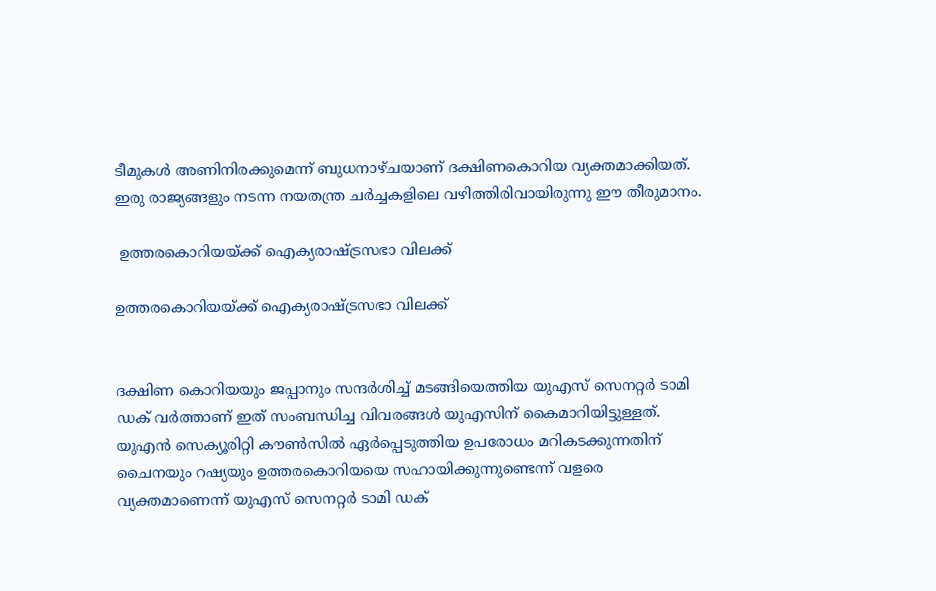ടീമുകള്‍ അണിനിരക്കുമെന്ന് ബുധനാഴ്ചയാണ് ദക്ഷിണകൊറിയ വ്യക്തമാക്കിയത്. ഇരു രാജ്യങ്ങളും നടന്ന നയതന്ത്ര ചര്‍ച്ചകളിലെ വഴിത്തിരിവായിരുന്നു ഈ തീരുമാനം.

 ഉത്തരകൊറിയയ്ക്ക് ഐക്യരാഷ്ട്രസഭാ വിലക്ക്

ഉത്തരകൊറിയയ്ക്ക് ഐക്യരാഷ്ട്രസഭാ വിലക്ക്


ദക്ഷിണ കൊറിയയും ജപ്പാനും സന്ദര്‍ശിച്ച് മടങ്ങിയെത്തിയ യുഎസ് സെനറ്റര്‍ ടാമി ഡക് വര്‍ത്താണ് ഇത് സംബന്ധിച്ച വിവരങ്ങള്‍ യുഎസിന് കൈമാറിയിട്ടുള്ളത്. യുഎന്‍ സെക്യൂരിറ്റി കൗണ്‍സില്‍ ഏര്‍പ്പെടുത്തിയ ഉപരോധം മറികടക്കുന്നതിന് ചൈനയും റഷ്യയും ഉത്തരകൊറിയയെ സഹായിക്കുന്നുണ്ടെന്ന് വളരെ വ്യക്തമാണെന്ന് യുഎസ് സെനറ്റര്‍ ടാമി ഡക്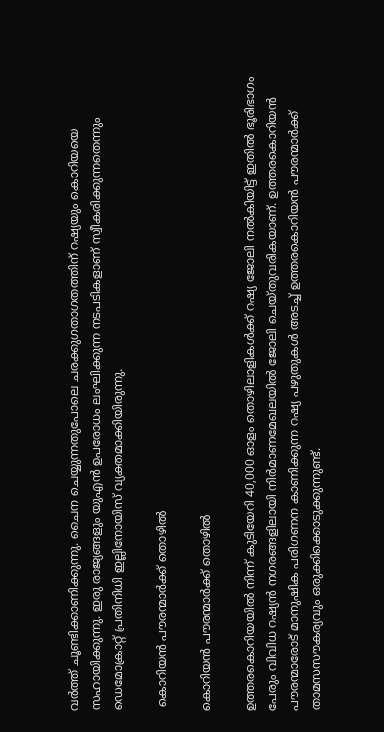വര്‍ത്ത് ചൂണ്ടിക്കാണിക്കുന്നു. ചൈന ചെയ്യുന്നതുപോലെ ചരക്കുഗതാഗതത്തിന് റഷ്യയും കൊറിയയെ സഹായിക്കുന്നു. ഇരു രാജ്യങ്ങളും യുഎന്‍ ഉപരോധം ലംഘിക്കുന്ന നടപടികളാണ് സ്വീകരിക്കുന്നതെന്നും ഡെമോക്രാറ്റ് പ്രതിനിധി ഇല്ലിനോയിസ് വ്യക്തമാക്കിയിരുന്നു.

 കൊറിയന്‍ പൗരന്മാര്‍ക്ക് തൊഴില്‍

കൊറിയന്‍ പൗരന്മാര്‍ക്ക് തൊഴില്‍

ഉത്തരകൊറിയയില്‍ നിന്ന് കുടിയേറി 40,000 ഓളം തൊഴിലാളികള്‍ക്ക് റഷ്യ ജോലി നല്‍കിയിട്ട് ഇതില്‍ ഭൂരിഭാഗം പേരും വിവിധ റഷ്യന്‍ നഗരങ്ങളിലായി നിര്‍മാണമേഖലയില്‍ ജോലി ചെയ്തുവരികയാണ്. ഉത്തരകൊറിയന്‍ പൗരന്മാരോട് മാനുഷിക പരിഗണന കാണിക്കുന്ന റഷ്യ പഴുതുകള്‍ അടച്ച് ഉത്തരകൊറിയന്‍ പൗരന്മാര്‍ക്ക് താമസസൗകര്യവും ഒരുക്കിക്കൊടുക്കുന്നുണ്ട്.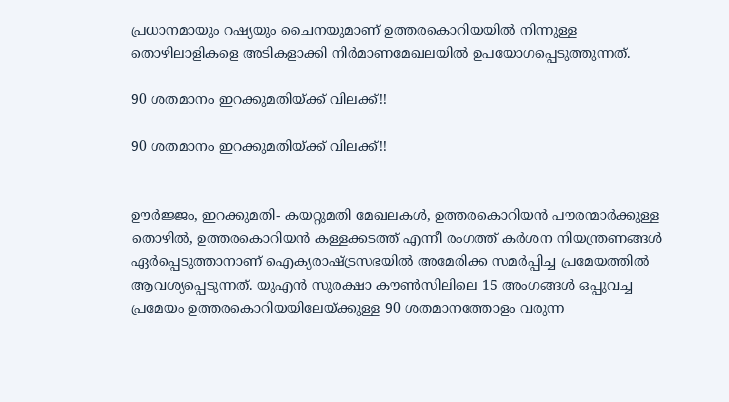പ്രധാനമായും റഷ്യയും ചൈനയുമാണ് ഉത്തരകൊറിയയില്‍ നിന്നുള്ള തൊഴിലാളികളെ അടികളാക്കി നിര്‍മാണമേഖലയില്‍ ഉപയോഗപ്പെടുത്തുന്നത്.

90 ശതമാനം ഇറക്കുമതിയ്ക്ക് വിലക്ക്!!

90 ശതമാനം ഇറക്കുമതിയ്ക്ക് വിലക്ക്!!


ഊര്‍ജ്ജം, ഇറക്കുമതി- കയറ്റുമതി മേഖലകള്‍, ഉത്തരകൊറിയന്‍ പൗരന്മാര്‍ക്കുള്ള തൊഴില്‍, ഉത്തരകൊറിയന്‍ കള്ളക്കടത്ത് എന്നീ രംഗത്ത് കര്‍ശന നിയന്ത്രണങ്ങള്‍ ഏര്‍പ്പെടുത്താനാണ് ഐക്യരാഷ്ട്രസഭയില്‍ അമേരിക്ക സമര്‍പ്പിച്ച പ്രമേയത്തില്‍ ആവശ്യപ്പെടുന്നത്. യുഎന്‍ സുരക്ഷാ കൗണ്‍സിലിലെ 15 അംഗങ്ങള്‍ ഒപ്പുവച്ച പ്രമേയം ഉത്തരകൊറിയയിലേയ്ക്കുള്ള 90 ശതമാനത്തോളം വരുന്ന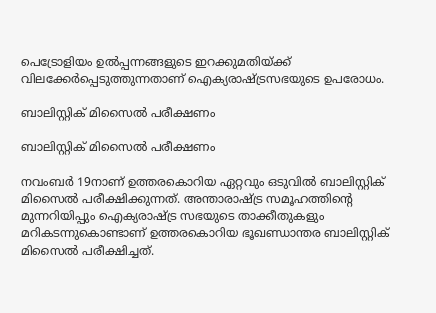പെട്രോളിയം ഉല്‍പ്പന്നങ്ങളുടെ ഇറക്കുമതിയ്ക്ക് വിലക്കേര്‍പ്പെടുത്തുന്നതാണ് ഐക്യരാഷ്ട്രസഭയുടെ ഉപരോധം.

ബാലിസ്റ്റിക് മിസൈല്‍ പരീക്ഷണം

ബാലിസ്റ്റിക് മിസൈല്‍ പരീക്ഷണം

നവംബര്‍ 19നാണ് ഉത്തരകൊറിയ ഏറ്റവും ഒടുവില്‍ ബാലിസ്റ്റിക് മിസൈല്‍ പരീക്ഷിക്കുന്നത്. അന്താരാഷ്ട്ര സമൂഹത്തിന്റെ മുന്നറിയിപ്പും ഐക്യരാഷ്ട്ര സഭയുടെ താക്കീതുകളും മറികടന്നുകൊണ്ടാണ് ഉത്തരകൊറിയ ഭൂഖണ്ഡാന്തര ബാലിസ്റ്റിക് മിസൈല്‍ പരീക്ഷിച്ചത്.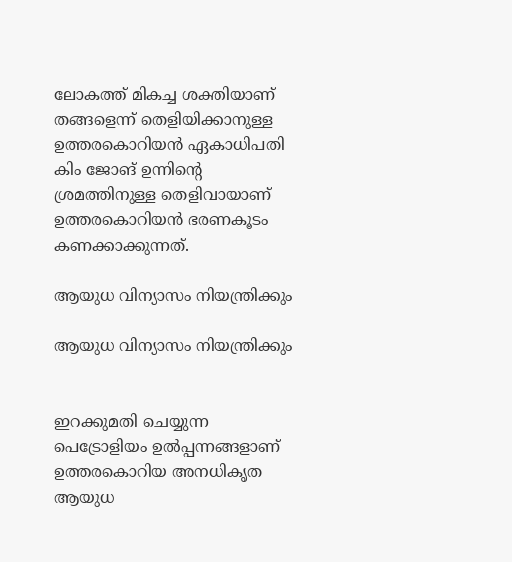ലോകത്ത് മികച്ച ശക്തിയാണ് തങ്ങളെന്ന് തെളിയിക്കാനുള്ള ഉത്തരകൊറിയന്‍ ഏകാധിപതി കിം ജോങ് ഉന്നിന്റെ ശ്രമത്തിനുള്ള തെളിവായാണ് ഉത്തരകൊറിയന്‍ ഭരണകൂടം കണക്കാക്കുന്നത്.

ആയുധ വിന്യാസം നിയന്ത്രിക്കും

ആയുധ വിന്യാസം നിയന്ത്രിക്കും


ഇറക്കുമതി ചെയ്യുന്ന പെട്രോളിയം ഉല്‍പ്പന്നങ്ങളാണ് ഉത്തരകൊറിയ അനധികൃത ആയുധ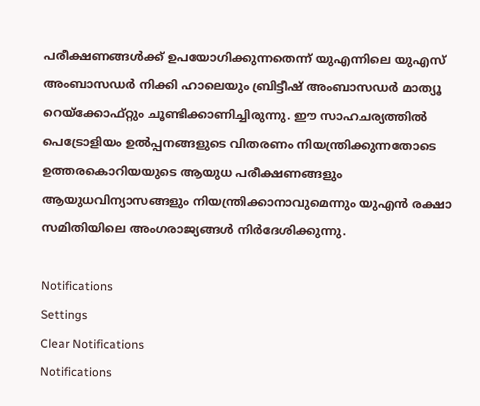പരീക്ഷണങ്ങള്‍ക്ക് ഉപയോഗിക്കുന്നതെന്ന് യുഎന്നിലെ യുഎസ് അംബാസഡര്‍ നിക്കി ഹാലെയും ബ്രിട്ടീഷ് അംബാസഡര്‍ മാത്യൂ റെയ്ക്കോഫ്റ്റും ചൂണ്ടിക്കാണിച്ചിരുന്നു. ഈ സാഹചര്യത്തില്‍ പെട്രോളിയം ഉല്‍പ്പനങ്ങളുടെ വിതരണം നിയന്ത്രിക്കുന്നതോടെ ഉത്തരകൊറിയയുടെ ആയുധ പരീക്ഷണങ്ങളും ആയുധവിന്യാസങ്ങളും നിയന്ത്രിക്കാനാവുമെന്നും യുഎന്‍ രക്ഷാ സമിതിയിലെ അംഗരാജ്യങ്ങള്‍ നിര്‍ദേശിക്കുന്നു.

Notifications
Settings
Clear Notifications
Notifications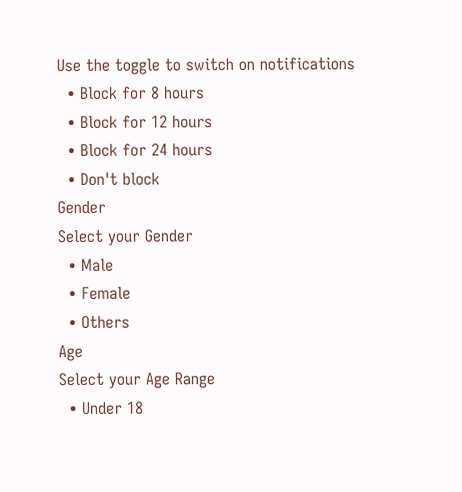Use the toggle to switch on notifications
  • Block for 8 hours
  • Block for 12 hours
  • Block for 24 hours
  • Don't block
Gender
Select your Gender
  • Male
  • Female
  • Others
Age
Select your Age Range
  • Under 18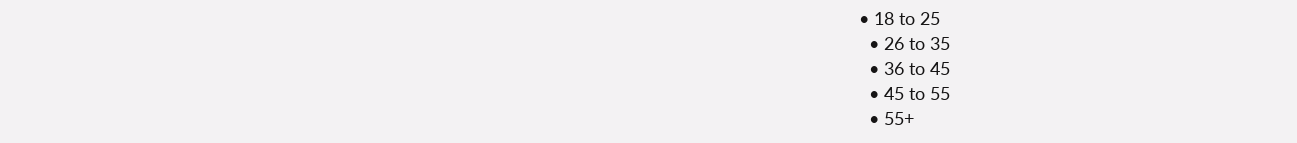• 18 to 25
  • 26 to 35
  • 36 to 45
  • 45 to 55
  • 55+